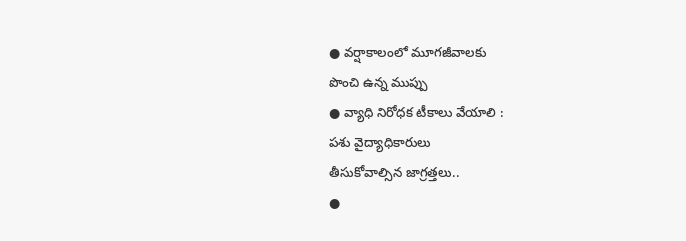● వర్షాకాలంలో మూగజీవాలకు
పొంచి ఉన్న ముప్పు
● వ్యాధి నిరోధక టీకాలు వేయాలి :
పశు వైద్యాధికారులు
తీసుకోవాల్సిన జాగ్రత్తలు..
●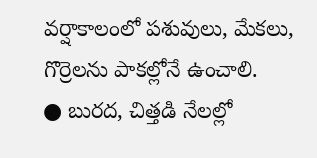వర్షాకాలంలో పశువులు, మేకలు, గొర్రెలను పాకల్లోనే ఉంచాలి.
● బురద, చిత్తడి నేలల్లో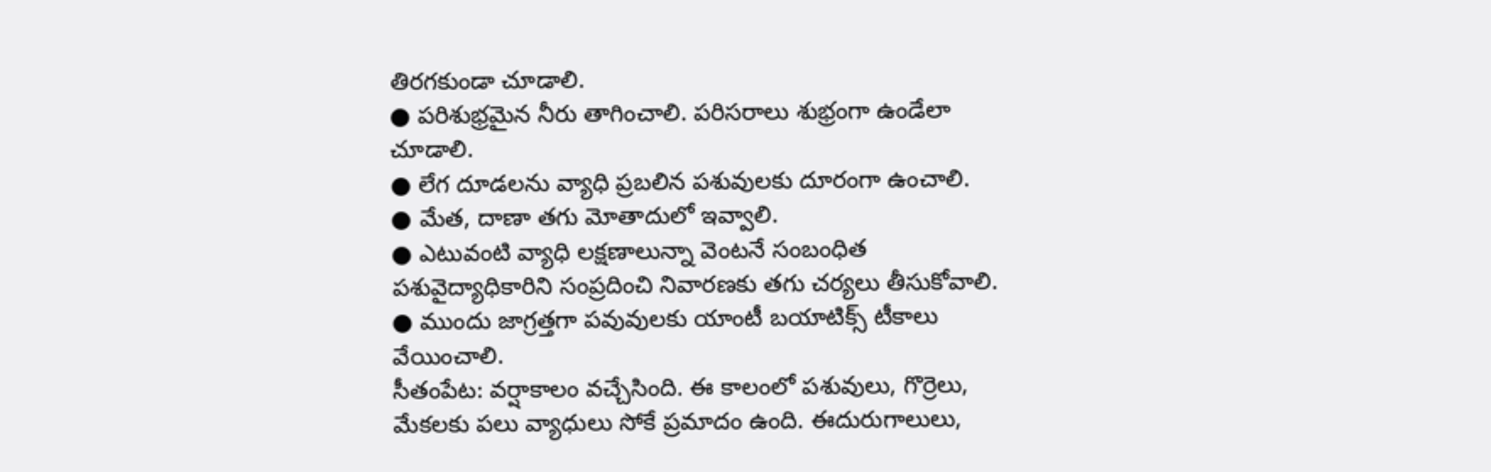తిరగకుండా చూడాలి.
● పరిశుభ్రమైన నీరు తాగించాలి. పరిసరాలు శుభ్రంగా ఉండేలా చూడాలి.
● లేగ దూడలను వ్యాధి ప్రబలిన పశువులకు దూరంగా ఉంచాలి.
● మేత, దాణా తగు మోతాదులో ఇవ్వాలి.
● ఎటువంటి వ్యాధి లక్షణాలున్నా వెంటనే సంబంధిత పశువైద్యాధికారిని సంప్రదించి నివారణకు తగు చర్యలు తీసుకోవాలి.
● ముందు జాగ్రత్తగా పవువులకు యాంటీ బయాటిక్స్ టీకాలు వేయించాలి.
సీతంపేట: వర్షాకాలం వచ్చేసింది. ఈ కాలంలో పశువులు, గొర్రెలు, మేకలకు పలు వ్యాధులు సోకే ప్రమాదం ఉంది. ఈదురుగాలులు,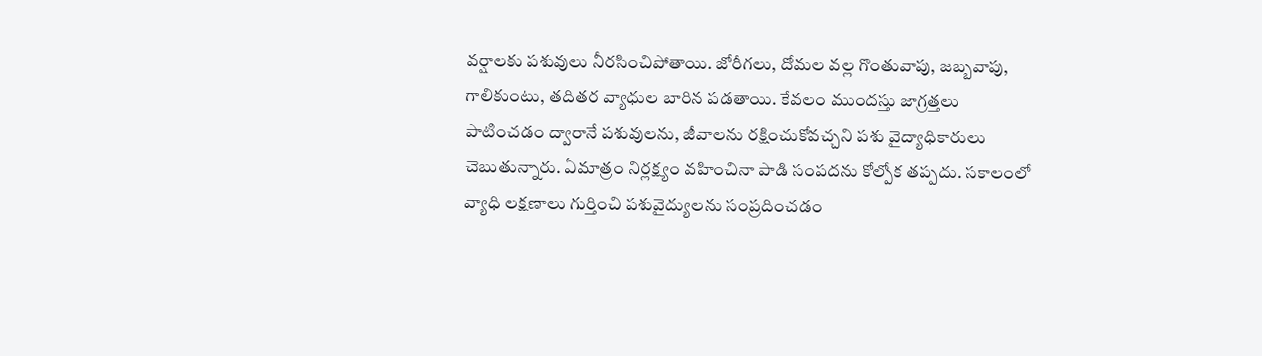వర్షాలకు పశువులు నీరసించిపోతాయి. జోరీగలు, దోమల వల్ల గొంతువాపు, జబ్బవాపు, గాలికుంటు, తదితర వ్యాధుల బారిన పడతాయి. కేవలం ముందస్తు జాగ్రత్తలు పాటించడం ద్వారానే పశువులను, జీవాలను రక్షించుకోవచ్చని పశు వైద్యాధికారులు చెబుతున్నారు. ఏమాత్రం నిర్లక్ష్యం వహించినా పాడి సంపదను కోల్పోక తప్పదు. సకాలంలో వ్యాధి లక్షణాలు గుర్తించి పశువైద్యులను సంప్రదించడం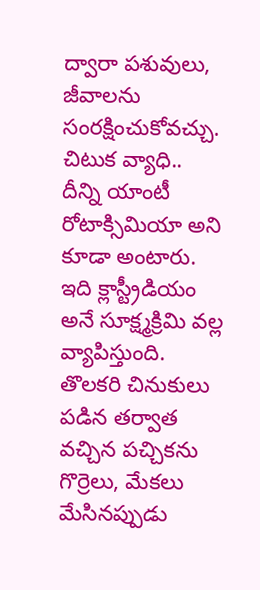ద్వారా పశువులు, జీవాలను సంరక్షించుకోవచ్చు.
చిటుక వ్యాధి..
దీన్ని యాంటీ రోటాక్సిమియా అని కూడా అంటారు. ఇది క్లాస్ట్రీడియం అనే సూక్ష్మక్రిమి వల్ల వ్యాపిస్తుంది. తొలకరి చినుకులు పడిన తర్వాత వచ్చిన పచ్చికను గొర్రెలు, మేకలు మేసినప్పుడు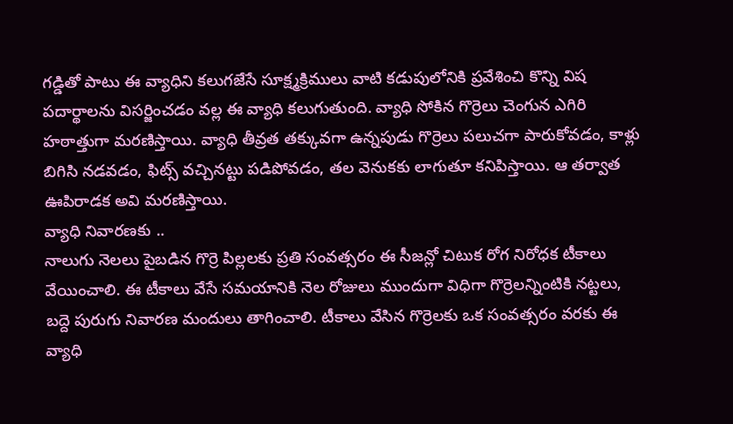గడ్డితో పాటు ఈ వ్యాధిని కలుగజేసే సూక్ష్మక్రిములు వాటి కడుపులోనికి ప్రవేశించి కొన్ని విష పదార్థాలను విసర్జించడం వల్ల ఈ వ్యాధి కలుగుతుంది. వ్యాధి సోకిన గొర్రెలు చెంగున ఎగిరి హఠాత్తుగా మరణిస్తాయి. వ్యాధి తీవ్రత తక్కువగా ఉన్నపుడు గొర్రెలు పలుచగా పారుకోవడం, కాళ్లు బిగిసి నడవడం, ఫిట్స్ వచ్చినట్టు పడిపోవడం, తల వెనుకకు లాగుతూ కనిపిస్తాయి. ఆ తర్వాత ఊపిరాడక అవి మరణిస్తాయి.
వ్యాధి నివారణకు ..
నాలుగు నెలలు పైబడిన గొర్రె పిల్లలకు ప్రతి సంవత్సరం ఈ సీజన్లో చిటుక రోగ నిరోధక టీకాలు వేయించాలి. ఈ టీకాలు వేసే సమయానికి నెల రోజులు ముందుగా విధిగా గొర్రెలన్నింటికి నట్టలు, బద్దె పురుగు నివారణ మందులు తాగించాలి. టీకాలు వేసిన గొర్రెలకు ఒక సంవత్సరం వరకు ఈ వ్యాధి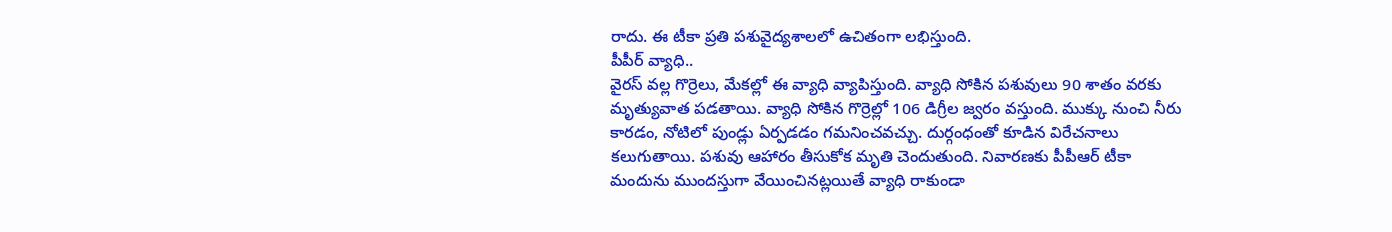రాదు. ఈ టీకా ప్రతి పశువైద్యశాలలో ఉచితంగా లభిస్తుంది.
పీపీర్ వ్యాధి..
వైరస్ వల్ల గొర్రెలు, మేకల్లో ఈ వ్యాధి వ్యాపిస్తుంది. వ్యాధి సోకిన పశువులు 90 శాతం వరకు మృత్యువాత పడతాయి. వ్యాధి సోకిన గొర్రెల్లో 106 డిగ్రీల జ్వరం వస్తుంది. ముక్కు నుంచి నీరు కారడం, నోటిలో పుండ్లు ఏర్పడడం గమనించవచ్చు. దుర్గంధంతో కూడిన విరేచనాలు కలుగుతాయి. పశువు ఆహారం తీసుకోక మృతి చెందుతుంది. నివారణకు పీపీఆర్ టీకా మందును ముందస్తుగా వేయించినట్లయితే వ్యాధి రాకుండా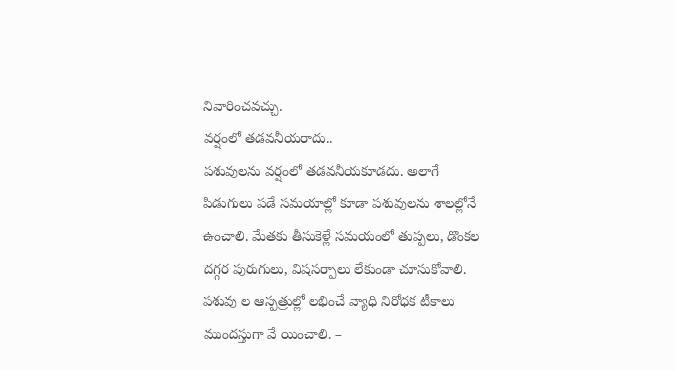నివారించవచ్చు.
వర్షంలో తడవనీయరాదు..
పశువులను వర్షంలో తడవనీయకూడదు. అలాగే పిడుగులు పడే సమయాల్లో కూడా పశువులను శాలల్లోనే ఉంచాలి. మేతకు తీసుకెళ్లే సమయంలో తుప్పలు, డొంకల దగ్గర పురుగులు, విషసర్పాలు లేకుండా చూసుకోవాలి. పశువు ల ఆస్పత్రుల్లో లభించే వ్యాధి నిరోధక టీకాలు ముందస్తుగా వే యించాలి. –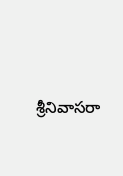శ్రీనివాసరా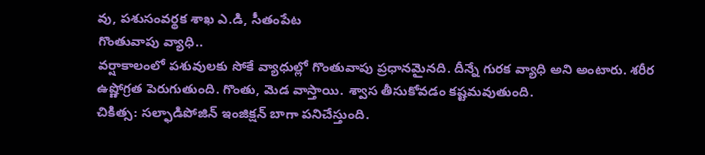వు, పశుసంవర్థక శాఖ ఎ.డి, సీతంపేట
గొంతువాపు వ్యాధి..
వర్షాకాలంలో పశువులకు సోకే వ్యాధుల్లో గొంతువాపు ప్రధానమైనది. దీన్నే గురక వ్యాధి అని అంటారు. శరీర ఉష్ణోగ్రత పెరుగుతుంది. గొంతు, మెడ వాస్తాయి. శ్వాస తీసుకోవడం కష్టమవుతుంది.
చికిత్స: సల్ఫాడిపోజిన్ ఇంజిక్షన్ బాగా పనిచేస్తుంది.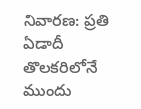నివారణ: ప్రతి ఏడాదీ తొలకరిలోనే ముందు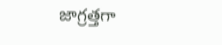జాగ్రత్తగా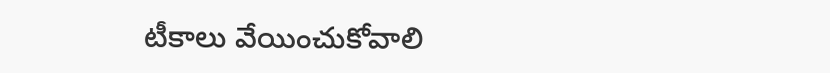టీకాలు వేయించుకోవాలి